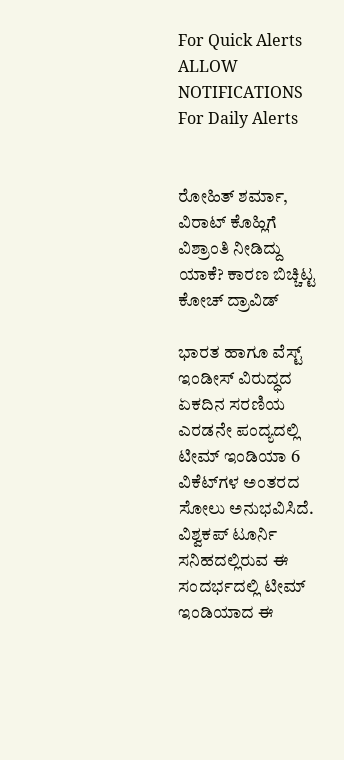For Quick Alerts
ALLOW NOTIFICATIONS
For Daily Alerts


ರೋಹಿತ್ ಶರ್ಮಾ, ವಿರಾಟ್ ಕೊಹ್ಲಿಗೆ ವಿಶ್ರಾಂತಿ ನೀಡಿದ್ದು ಯಾಕೆ? ಕಾರಣ ಬಿಚ್ಚಿಟ್ಟ ಕೋಚ್ ದ್ರಾವಿಡ್

ಭಾರತ ಹಾಗೂ ವೆಸ್ಟ್ ಇಂಡೀಸ್ ವಿರುದ್ಧದ ಏಕದಿನ ಸರಣಿಯ ಎರಡನೇ ಪಂದ್ಯದಲ್ಲಿ ಟೀಮ್ ಇಂಡಿಯಾ 6 ವಿಕೆಟ್‌ಗಳ ಅಂತರದ ಸೋಲು ಅನುಭವಿಸಿದೆ. ವಿಶ್ವಕಪ್‌ ಟೂರ್ನಿ ಸನಿಹದಲ್ಲಿರುವ ಈ ಸಂದರ್ಭದಲ್ಲಿ ಟೀಮ್ ಇಂಡಿಯಾದ ಈ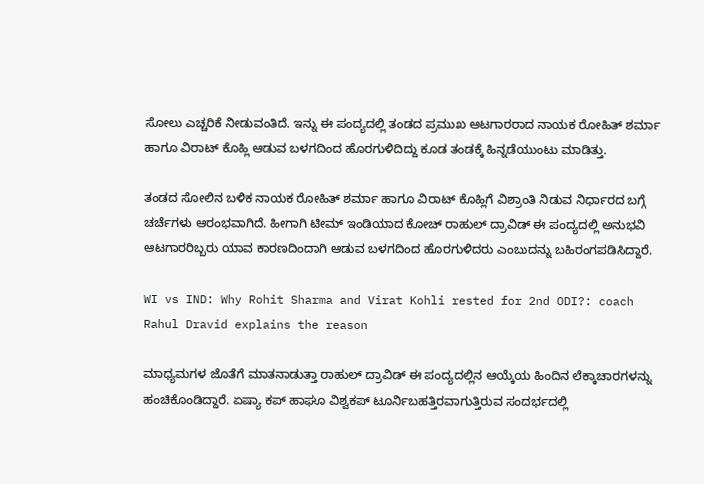ಸೋಲು ಎಚ್ಚರಿಕೆ ನೀಡುವಂತಿದೆ. ಇನ್ನು ಈ ಪಂದ್ಯದಲ್ಲಿ ತಂಡದ ಪ್ರಮುಖ ಆಟಗಾರರಾದ ನಾಯಕ ರೋಹಿತ್ ಶರ್ಮಾ ಹಾಗೂ ವಿರಾಟ್ ಕೊಹ್ಲಿ ಆಡುವ ಬಳಗದಿಂದ ಹೊರಗುಳಿದಿದ್ದು ಕೂಡ ತಂಡಕ್ಕೆ ಹಿನ್ನಡೆಯುಂಟು ಮಾಡಿತ್ತು.

ತಂಡದ ಸೋಲಿನ ಬಳಿಕ ನಾಯಕ ರೋಹಿತ್ ಶರ್ಮಾ ಹಾಗೂ ವಿರಾಟ್ ಕೊಹ್ಲಿಗೆ ವಿಶ್ರಾಂತಿ ನಿಡುವ ನಿರ್ಧಾರದ ಬಗ್ಗೆ ಚರ್ಚೆಗಳು ಆರಂಭವಾಗಿದೆ. ಹೀಗಾಗಿ ಟೀಮ್ ಇಂಡಿಯಾದ ಕೋಚ್ ರಾಹುಲ್ ದ್ರಾವಿಡ್ ಈ ಪಂದ್ಯದಲ್ಲಿ ಅನುಭವಿ ಆಟಗಾರರಿಬ್ಬರು ಯಾವ ಕಾರಣದಿಂದಾಗಿ ಆಡುವ ಬಳಗದಿಂದ ಹೊರಗುಳಿದರು ಎಂಬುದನ್ನು ಬಹಿರಂಗಪಡಿಸಿದ್ದಾರೆ.

WI vs IND: Why Rohit Sharma and Virat Kohli rested for 2nd ODI?: coach Rahul Dravid explains the reason

ಮಾಧ್ಯಮಗಳ ಜೊತೆಗೆ ಮಾತನಾಡುತ್ತಾ ರಾಹುಲ್ ದ್ರಾವಿಡ್ ಈ ಪಂದ್ಯದಲ್ಲಿನ ಆಯ್ಕೆಯ ಹಿಂದಿನ ಲೆಕ್ಕಾಚಾರಗಳನ್ನು ಹಂಚಿಕೊಂಡಿದ್ದಾರೆ. ಏಷ್ಯಾ ಕಪ್ ಹಾಘೂ ವಿಶ್ವಕಪ್ ಟೂರ್ನಿಬಹತ್ತಿರವಾಗುತ್ತಿರುವ ಸಂದರ್ಭದಲ್ಲಿ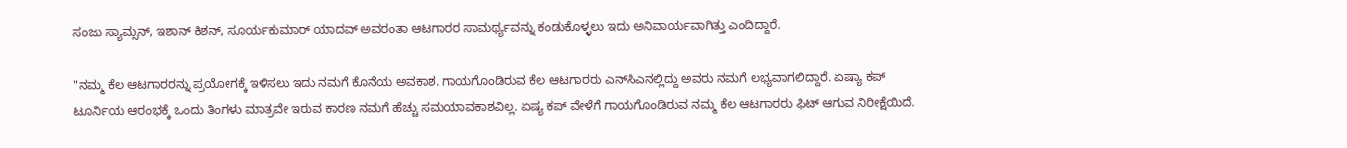ಸಂಜು ಸ್ಯಾಮ್ಸನ್, ಇಶಾನ್ ಕಿಶನ್, ಸೂರ್ಯಕುಮಾರ್ ಯಾದವ್ ಅವರಂತಾ ಆಟಗಾರರ ಸಾಮರ್ಥ್ಯವನ್ನು ಕಂಡುಕೊಳ್ಳಲು ಇದು ಅನಿವಾರ್ಯವಾಗಿತ್ತು ಎಂದಿದ್ದಾರೆ.

"ನಮ್ಮ ಕೆಲ ಆಟಗಾರರನ್ನು ಪ್ರಯೋಗಕ್ಕೆ ಇಳಿಸಲು ಇದು ನಮಗೆ ಕೊನೆಯ ಅವಕಾಶ. ಗಾಯಗೊಂಡಿರುವ ಕೆಲ ಆಟಗಾರರು ಎನ್‌ಸಿಎನಲ್ಲಿದ್ದು ಅವರು ನಮಗೆ ಲಭ್ಯವಾಗಲಿದ್ದಾರೆ. ಏಷ್ಯಾ ಕಪ್ ಟೂರ್ನಿಯ ಆರಂಭಕ್ಕೆ ಒಂದು ತಿಂಗಳು ಮಾತ್ರವೇ ಇರುವ ಕಾರಣ ನಮಗೆ ಹೆಚ್ಚು ಸಮಯಾವಕಾಶವಿಲ್ಲ. ಏಷ್ಯ ಕಪ್ ವೇಳೆಗೆ ಗಾಯಗೊಂಡಿರುವ ನಮ್ಮ ಕೆಲ ಆಟಗಾರರು ಫಿಟ್ ಆಗುವ ನಿರೀಕ್ಷೆಯಿದೆ.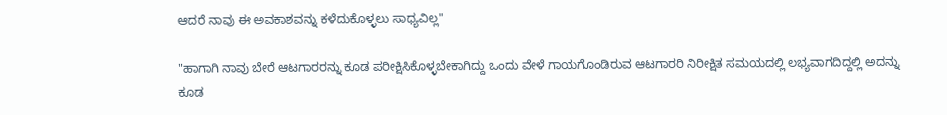ಆದರೆ ನಾವು ಈ ಅವಕಾಶವನ್ನು ಕಳೆದುಕೊಳ್ಳಲು ಸಾಧ್ಯವಿಲ್ಲ"

"ಹಾಗಾಗಿ ನಾವು ಬೇರೆ ಆಟಗಾರರನ್ನು ಕೂಡ ಪರೀಕ್ಷಿಸಿಕೊಳ್ಳಬೇಕಾಗಿದ್ದು ಒಂದು ವೇಳೆ ಗಾಯಗೊಂಡಿರುವ ಆಟಗಾರರಿ ನಿರೀಕ್ಷಿತ ಸಮಯದಲ್ಲಿ ಲಭ್ಯವಾಗದಿದ್ದಲ್ಲಿ ಅದನ್ನು ಕೂಡ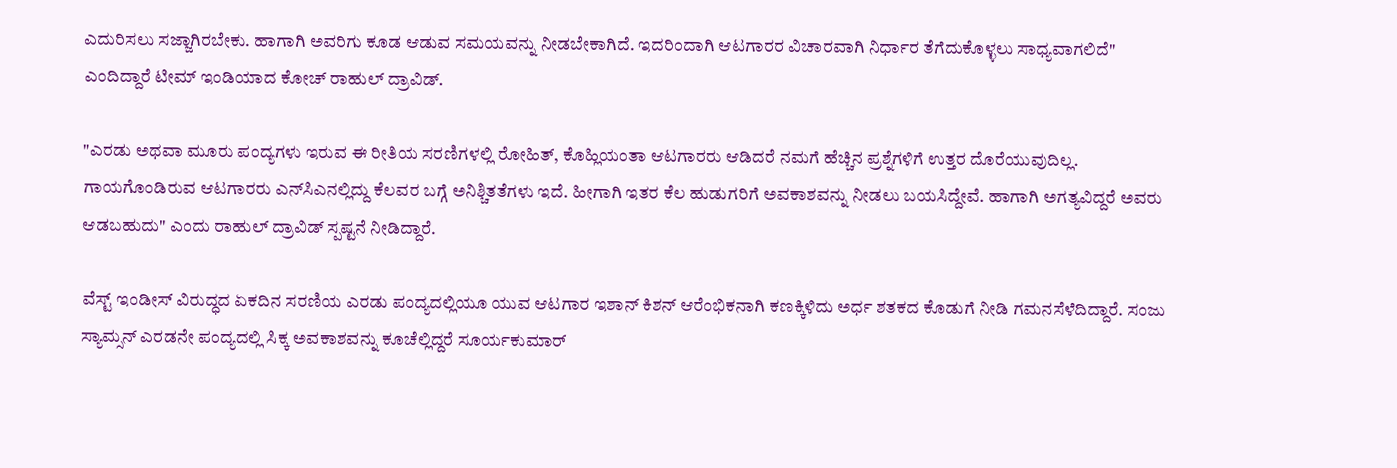ಎದುರಿಸಲು ಸಜ್ಜಾಗಿರಬೇಕು. ಹಾಗಾಗಿ ಅವರಿಗು ಕೂಡ ಆಡುವ ಸಮಯವನ್ನು ನೀಡಬೇಕಾಗಿದೆ. ಇದರಿಂದಾಗಿ ಆಟಗಾರರ ವಿಚಾರವಾಗಿ ನಿರ್ಧಾರ ತೆಗೆದುಕೊಳ್ಳಲು ಸಾಧ್ಯವಾಗಲಿದೆ" ಎಂದಿದ್ದಾರೆ ಟೀಮ್ ಇಂಡಿಯಾದ ಕೋಚ್ ರಾಹುಲ್ ದ್ರಾವಿಡ್.

"ಎರಡು ಅಥವಾ ಮೂರು ಪಂದ್ಯಗಳು ಇರುವ ಈ ರೀತಿಯ ಸರಣಿಗಳಲ್ಲಿ ರೋಹಿತ್, ಕೊಹ್ಲಿಯಂತಾ ಆಟಗಾರರು ಆಡಿದರೆ ನಮಗೆ ಹೆಚ್ಚಿನ ಪ್ರಶ್ನೆಗಳಿಗೆ ಉತ್ತರ ದೊರೆಯುವುದಿಲ್ಲ. ಗಾಯಗೊಂಡಿರುವ ಆಟಗಾರರು ಎನ್‌ಸಿಎನಲ್ಲಿದ್ದು ಕೆಲವರ ಬಗ್ಗೆ ಅನಿಶ್ಚಿತತೆಗಳು ಇದೆ. ಹೀಗಾಗಿ ಇತರ ಕೆಲ ಹುಡುಗರಿಗೆ ಅವಕಾಶವನ್ನು ನೀಡಲು ಬಯಸಿದ್ದೇವೆ. ಹಾಗಾಗಿ ಅಗತ್ಯವಿದ್ದರೆ ಅವರು ಆಡಬಹುದು" ಎಂದು ರಾಹುಲ್ ದ್ರಾವಿಡ್ ಸ್ಪಷ್ಟನೆ ನೀಡಿದ್ದಾರೆ.

ವೆಸ್ಟ್ ಇಂಡೀಸ್ ವಿರುದ್ಧದ ಏಕದಿನ ಸರಣಿಯ ಎರಡು ಪಂದ್ಯದಲ್ಲಿಯೂ ಯುವ ಆಟಗಾರ ಇಶಾನ್ ಕಿಶನ್ ಆರೆಂಭಿಕನಾಗಿ ಕಣಕ್ಕಿಳಿದು ಅರ್ಧ ಶತಕದ ಕೊಡುಗೆ ನೀಡಿ ಗಮನಸೆಳೆದಿದ್ದಾರೆ. ಸಂಜು ಸ್ಯಾಮ್ಸನ್ ಎರಡನೇ ಪಂದ್ಯದಲ್ಲಿ ಸಿಕ್ಕ ಅವಕಾಶವನ್ನು ಕೂಚೆಲ್ಲಿದ್ದರೆ ಸೂರ್ಯಕುಮಾರ್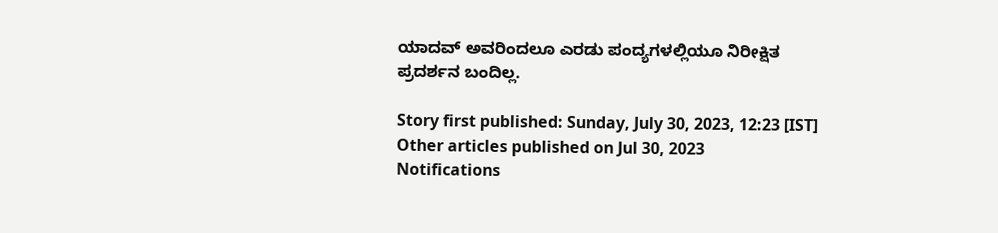ಯಾದವ್ ಅವರಿಂದಲೂ ಎರಡು ಪಂದ್ಯಗಳಲ್ಲಿಯೂ ನಿರೀಕ್ಷಿತ ಪ್ರದರ್ಶನ ಬಂದಿಲ್ಲ.

Story first published: Sunday, July 30, 2023, 12:23 [IST]
Other articles published on Jul 30, 2023
Notifications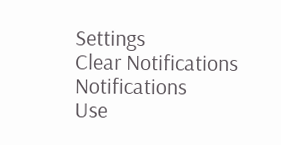Settings
Clear Notifications
Notifications
Use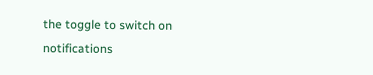the toggle to switch on notifications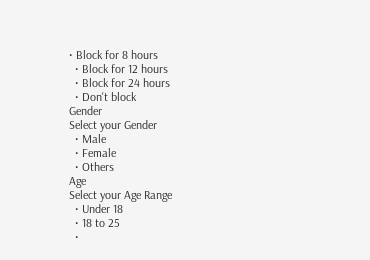• Block for 8 hours
  • Block for 12 hours
  • Block for 24 hours
  • Don't block
Gender
Select your Gender
  • Male
  • Female
  • Others
Age
Select your Age Range
  • Under 18
  • 18 to 25
  •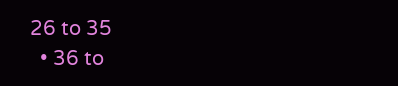26 to 35
  • 36 to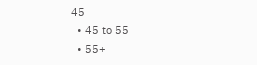45
  • 45 to 55
  • 55+